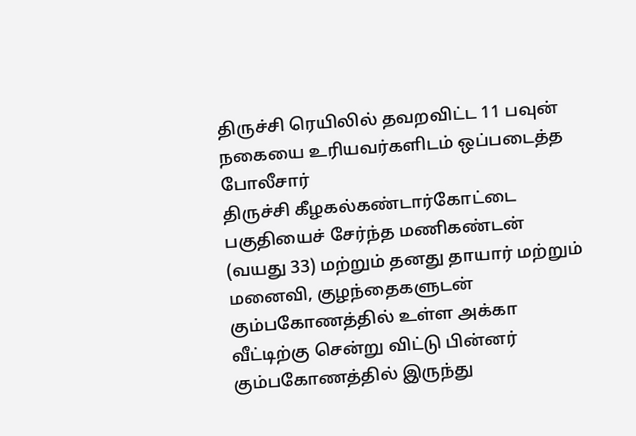திருச்சி ரெயிலில் தவறவிட்ட 11 பவுன் நகையை உரியவர்களிடம் ஒப்படைத்த போலீசார்
திருச்சி கீழகல்கண்டார்கோட்டை பகுதியைச் சேர்ந்த மணிகண்டன் (வயது 33) மற்றும் தனது தாயார் மற்றும் மனைவி, குழந்தைகளுடன் கும்பகோணத்தில் உள்ள அக்கா வீட்டிற்கு சென்று விட்டு பின்னர் கும்பகோணத்தில் இருந்து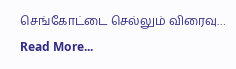செங்கோட்டை செல்லும் விரைவு… Read More...